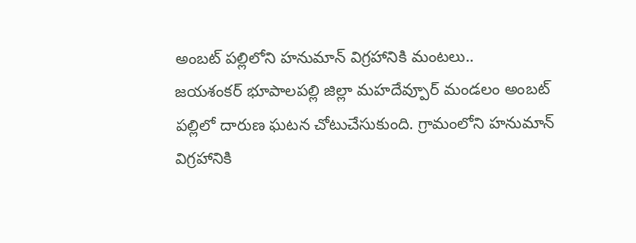అంబట్ పల్లిలోని హనుమాన్ విగ్రహానికి మంటలు..
జయశంకర్ భూపాలపల్లి జిల్లా మహదేవ్పూర్ మండలం అంబట్ పల్లిలో దారుణ ఘటన చోటుచేసుకుంది. గ్రామంలోని హనుమాన్ విగ్రహానికి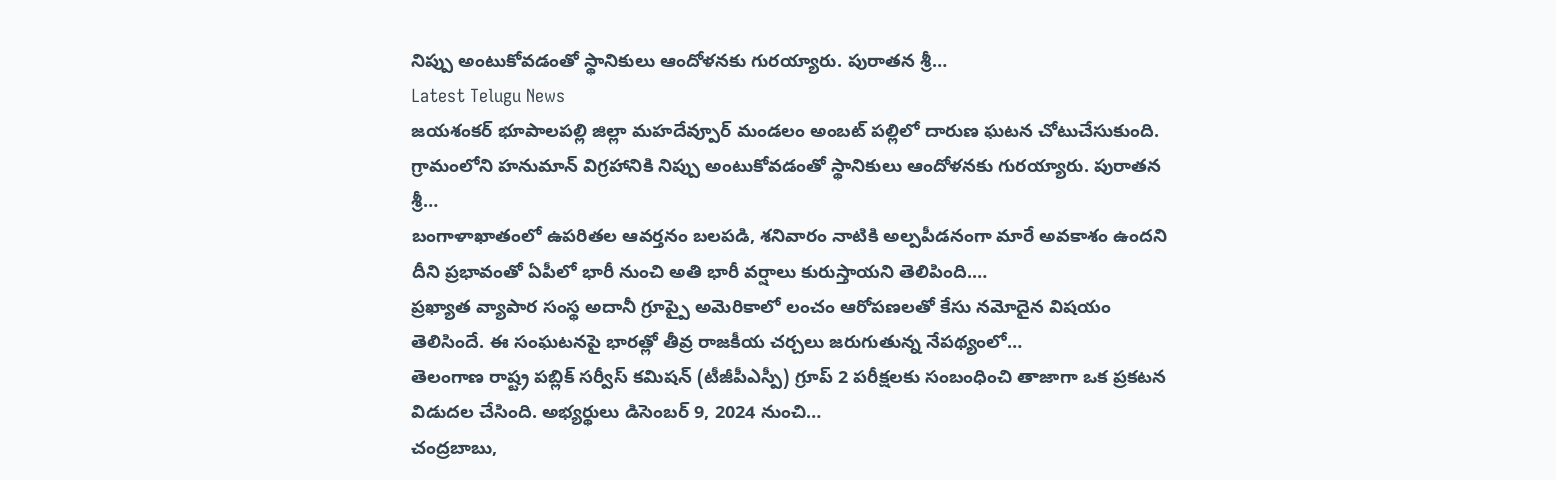నిప్పు అంటుకోవడంతో స్థానికులు ఆందోళనకు గురయ్యారు. పురాతన శ్రీ…
Latest Telugu News
జయశంకర్ భూపాలపల్లి జిల్లా మహదేవ్పూర్ మండలం అంబట్ పల్లిలో దారుణ ఘటన చోటుచేసుకుంది. గ్రామంలోని హనుమాన్ విగ్రహానికి నిప్పు అంటుకోవడంతో స్థానికులు ఆందోళనకు గురయ్యారు. పురాతన శ్రీ…
బంగాళాఖాతంలో ఉపరితల ఆవర్తనం బలపడి, శనివారం నాటికి అల్పపీడనంగా మారే అవకాశం ఉందని దీని ప్రభావంతో ఏపీలో భారీ నుంచి అతి భారీ వర్షాలు కురుస్తాయని తెలిపింది.…
ప్రఖ్యాత వ్యాపార సంస్థ అదానీ గ్రూప్పై అమెరికాలో లంచం ఆరోపణలతో కేసు నమోదైన విషయం తెలిసిందే. ఈ సంఘటనపై భారత్లో తీవ్ర రాజకీయ చర్చలు జరుగుతున్న నేపథ్యంలో…
తెలంగాణ రాష్ట్ర పబ్లిక్ సర్వీస్ కమిషన్ (టీజీపీఎస్పీ) గ్రూప్ 2 పరీక్షలకు సంబంధించి తాజాగా ఒక ప్రకటన విడుదల చేసింది. అభ్యర్థులు డిసెంబర్ 9, 2024 నుంచి…
చంద్రబాబు,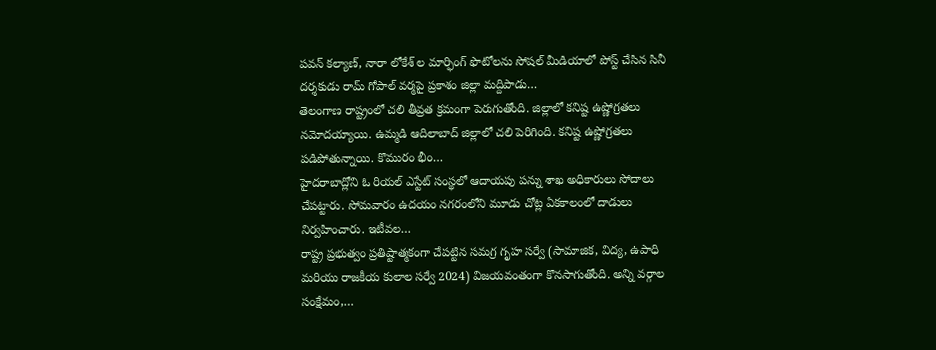పవన్ కల్యాణ్, నారా లోకేశ్ ల మార్ఫింగ్ ఫొటోలను సోషల్ మీడియాలో పోస్ట్ చేసిన సినీ దర్శకుడు రామ్ గోపాల్ వర్మపై ప్రకాశం జిల్లా మద్దిపాడు…
తెలంగాణ రాష్ట్రంలో చలి తీవ్రత క్రమంగా పెరుగుతోంది. జిల్లాలో కనిష్ట ఉష్ణోగ్రతలు నమోదయ్యాయి. ఉమ్మడి ఆదిలాబాద్ జిల్లాలో చలి పెరిగింది. కనిష్ట ఉష్ణోగ్రతలు పడిపోతున్నాయి. కొమురం భీం…
హైదరాబాద్లోని ఓ రియల్ ఎస్టేట్ సంస్థలో ఆదాయపు పన్ను శాఖ అధికారులు సోదాలు చేపట్టారు. సోమవారం ఉదయం నగరంలోని మూడు చోట్ల ఏకకాలంలో దాడులు నిర్వహించారు. ఇటీవల…
రాష్ట్ర ప్రభుత్వం ప్రతిష్టాత్మకంగా చేపట్టిన సమగ్ర గృహ సర్వే (సామాజిక, విద్య, ఉపాధి మరియు రాజకీయ కులాల సర్వే 2024) విజయవంతంగా కొనసాగుతోంది. అన్ని వర్గాల సంక్షేమం,…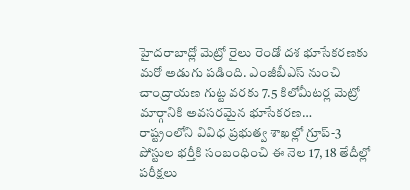హైదరాబాద్లో మెట్రో రైలు రెండో దశ భూసేకరణకు మరో అడుగు పడింది. ఎంజీబీఎస్ నుంచి చాంద్రాయణ గుట్ట వరకు 7.5 కిలోమీటర్ల మెట్రో మార్గానికి అవసరమైన భూసేకరణ…
రాష్ట్రంలోని వివిధ ప్రభుత్వ శాఖల్లో గ్రూప్-3 పోస్టుల భర్తీకి సంబంధించి ఈ నెల 17, 18 తేదీల్లో పరీక్షలు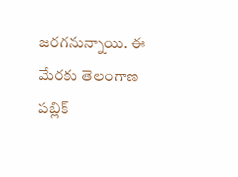జరగనున్నాయి. ఈ మేరకు తెలంగాణ పబ్లిక్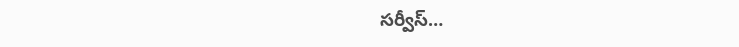సర్వీస్…